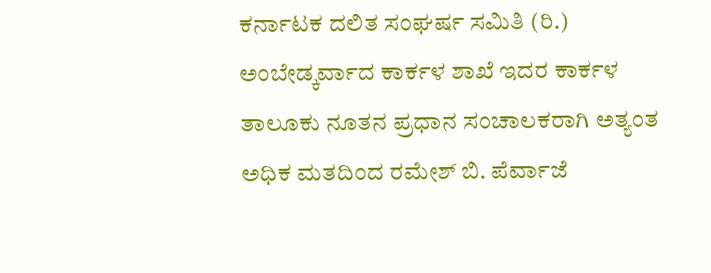ಕರ್ನಾಟಕ ದಲಿತ ಸಂಘರ್ಷ ಸಮಿತಿ (ರಿ.) ಅಂಬೇಡ್ಕರ್ವಾದ ಕಾರ್ಕಳ ಶಾಖೆ ಇದರ ಕಾರ್ಕಳ ತಾಲೂಕು ನೂತನ ಪ್ರಧಾನ ಸಂಚಾಲಕರಾಗಿ ಅತ್ಯಂತ ಅಧಿಕ ಮತದಿಂದ ರಮೇಶ್ ಬಿ. ಪೆರ್ವಾಜೆ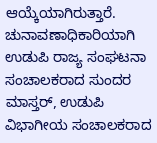ಆಯ್ಕೆಯಾಗಿರುತ್ತಾರೆ.
ಚುನಾವಣಾಧಿಕಾರಿಯಾಗಿ ಉಡುಪಿ ರಾಜ್ಯ ಸಂಘಟನಾ ಸಂಚಾಲಕರಾದ ಸುಂದರ ಮಾಸ್ತರ್, ಉಡುಪಿ ವಿಭಾಗೀಯ ಸಂಚಾಲಕರಾದ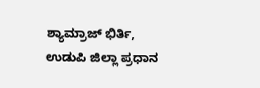ಶ್ಯಾಮ್ರಾಜ್ ಭಿರ್ತಿ, ಉಡುಪಿ ಜಿಲ್ಲಾ ಪ್ರಧಾನ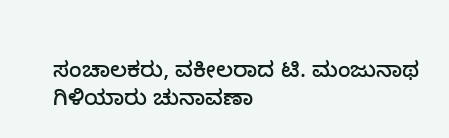ಸಂಚಾಲಕರು, ವಕೀಲರಾದ ಟಿ. ಮಂಜುನಾಥ ಗಿಳಿಯಾರು ಚುನಾವಣಾ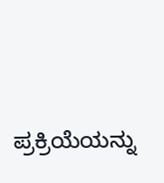ಪ್ರಕ್ರಿಯೆಯನ್ನು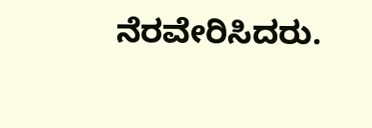ನೆರವೇರಿಸಿದರು.